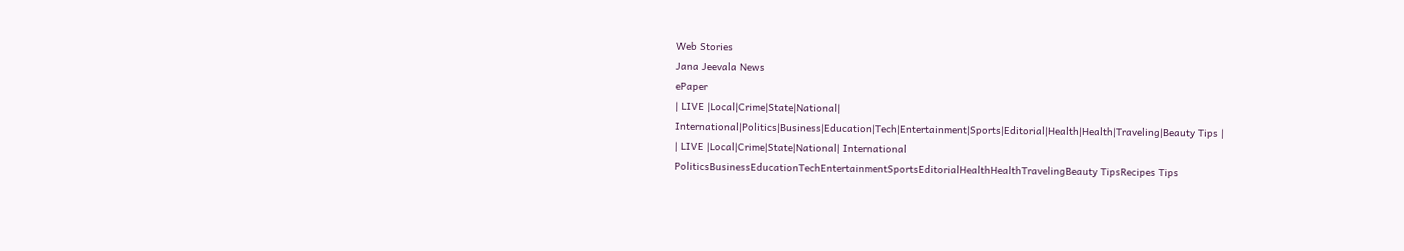Web Stories
Jana Jeevala News
ePaper
| LIVE |Local|Crime|State|National| International|Politics|Business|Education|Tech|Entertainment|Sports|Editorial|Health|Health|Traveling|Beauty Tips |
| LIVE |Local|Crime|State|National| International
PoliticsBusinessEducationTechEntertainmentSportsEditorialHealthHealthTravelingBeauty TipsRecipes Tips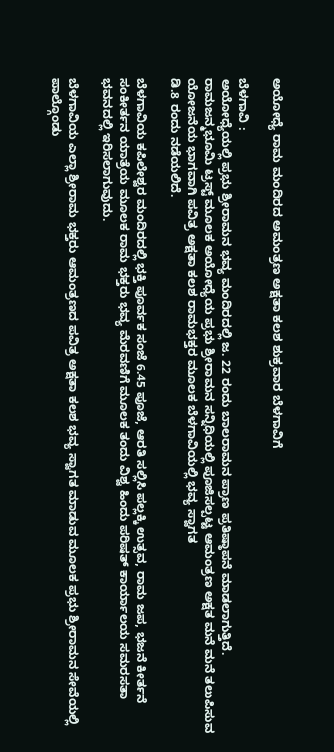ಅಯೋಧ್ಯೆ ರಾಮ ಮಂದಿರದ ಅಮಂತ್ರಣ ಅಕ್ಷತಾ ಕಲಶ ಶುಕ್ರವಾರ ಬೆಳಗಾವಿಗೆ

ಬೆಳಗಾವಿ :
ಅಯೋಧ್ಯೆಯಲ್ಲಿ ಪ್ರಭು ಶ್ರೀರಾಮನ ಭವ್ಯ ಮಂದಿರದಲ್ಲಿ ಜ. 22 ರಂದು ಬಾಲರಾಮನ ಪ್ರಾಣ ಪ್ರತಿಷ್ಠಾಪನೆ ಮಾಡಲಾಗುತ್ತಿದೆ.
ರಾಮಜನ್ಮಭೂಮಿ ಟ್ರಸ್ಟ್ ಮೂಲಕ ಅಯೋಧ್ಯೆಯ ಪ್ರಭು ಶ್ರೀರಾಮನ ಸನ್ನಿಧಿಯಲ್ಲಿ ಪೂಜಿಸಲ್ಪಟ್ಟ ಆಮಂತ್ರಣ ಅಕ್ಷತ ಮನೆ ಮನೆ ತಲುಪಿಸುವ ಯೋಜನೆಯ ಭಾಗವಾಗಿ ಪವಿತ್ರ ಅಕ್ಷತಾ ಕಲಶ ರಾಮಭಕ್ತರ ಮೂಲಕ ಬೆಳಗಾವಿಯಲ್ಲಿ ಭವ್ಯ ಸ್ವಾಗತ
ಡಿ.8 ರಂದು ನಡೆಯಲಿದೆ.

ಬೆಳಗಾವಿಯ ಕಪಿಲೇಶ್ವರ ಮಂದಿರದಲ್ಲಿ ಭಕ್ತಿ ಪೂರ್ವಕ ಸಂಜೆ 6.45 ಪೂಜೆ, ಆರತಿ ಸಲ್ಲಿಸಿ ಪಲ್ಲಕ್ಕಿ ಉತ್ಸವ, ರಾಮ ಜಪ, ಭಜನೆ ಕೀರ್ತನೆ ಸಂಕೀರ್ತನ ಯಾತ್ರೆಯ ಮೂಲಕ ರಾಮ ಭಕ್ತರು ಭವ್ಯ ಮೆರವಣಿಗೆ ಮೂಲಕ ತಂದು ವಿಶ್ವ ಹಿಂದು ಪರಿಷತ್ ಕಾರ್ಯಾಲಯ ಸಮರಸತಾ ಭವನದಲ್ಲಿ ಇರಿಸಲಾಗುವುದು.

ಬೆಳಗಾವಿಯ ಎಲ್ಲಾ ಶ್ರೀರಾಮ ಭಕ್ತರು ಆಮಂತ್ರಣದ ಪವಿತ್ರ ಅಕ್ಷತಾ ಕಲಶ ಭವ್ಯ ಸ್ವಾಗತ ಮಾಡುವ ಮೂಲಕ ಪ್ರಭು ಶ್ರೀರಾಮನ ಸೇವೆಯಲ್ಲಿ ಪಾಲ್ಗೊಂಡು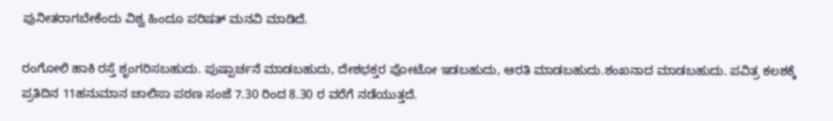ಪುನೀತರಾಗಬೇಕೆಂದು ವಿಶ್ವ ಹಿಂದೂ ಪರಿಷತ್ ಮನವಿ ಮಾಡಿದೆ.

ರಂಗೋಲಿ ಹಾಕಿ ರಸ್ತೆ ಶೃಂಗರಿಸಬಹುದು. ಪುಷ್ಪಾರ್ಚನೆ ಮಾಡಬಹುದು, ದೇಶಭಕ್ತರ ಪೋಟೋ ಇಡಬಹುದು, ಆರತಿ ಮಾಡಬಹುದು.ಶಂಖನಾದ ಮಾಡಬಹುದು. ಪವಿತ್ರ ಕಲಶಕ್ಕೆ ಪ್ರತಿದಿನ 11ಹನುಮಾನ ಚಾಲಿಸಾ ಪಠಣ ಸಂಜೆ 7.30 ರಿಂದ 8.30 ರ ವರೆಗೆ ನಡೆಯುತ್ತದೆ.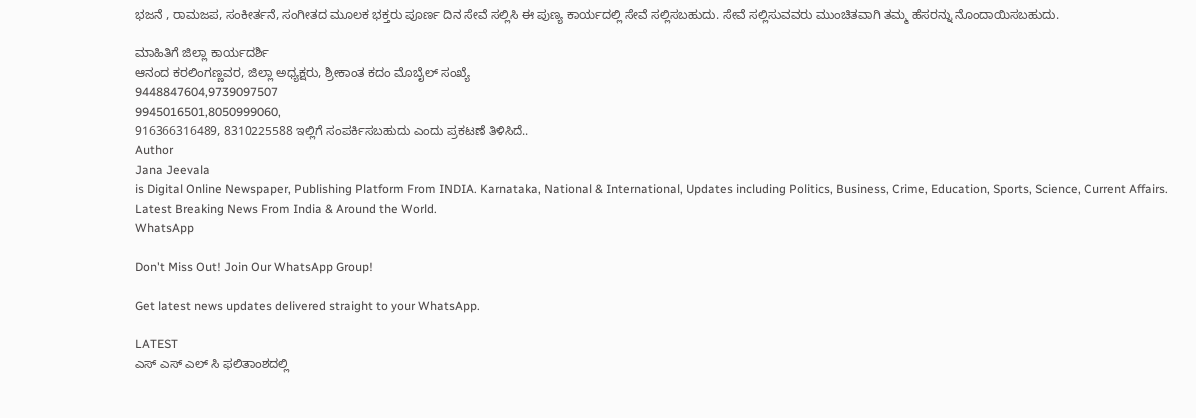ಭಜನೆ , ರಾಮಜಪ, ಸಂಕೀರ್ತನೆ, ಸಂಗೀತದ ಮೂಲಕ ಭಕ್ತರು ಪೂರ್ಣ ದಿನ ಸೇವೆ ಸಲ್ಲಿಸಿ ಈ ಪುಣ್ಯ ಕಾರ್ಯದಲ್ಲಿ ಸೇವೆ ಸಲ್ಲಿಸಬಹುದು. ಸೇವೆ ಸಲ್ಲಿಸುವವರು ಮುಂಚಿತವಾಗಿ ತಮ್ಮ ಹೆಸರನ್ನು ನೊಂದಾಯಿಸಬಹುದು.

ಮಾಹಿತಿಗೆ ಜಿಲ್ಲಾ ಕಾರ್ಯದರ್ಶಿ
ಆನಂದ ಕರಲಿಂಗಣ್ಣವರ, ಜಿಲ್ಲಾ ಅಧ್ಯಕ್ಷರು, ಶ್ರೀಕಾಂತ ಕದಂ ಮೊಬೈಲ್ ಸಂಖ್ಯೆ
9448847604,9739097507
9945016501,8050999060,
916366316489, 8310225588 ಇಲ್ಲಿಗೆ ಸಂಪರ್ಕಿಸಬಹುದು ಎಂದು ಪ್ರಕಟಣೆ ತಿಳಿಸಿದೆ..
Author
Jana Jeevala
is Digital Online Newspaper, Publishing Platform From INDIA. Karnataka, National & International, Updates including Politics, Business, Crime, Education, Sports, Science, Current Affairs. Latest Breaking News From India & Around the World.
WhatsApp

Don't Miss Out! Join Our WhatsApp Group!

Get latest news updates delivered straight to your WhatsApp.

LATEST
ಎಸ್ ಎಸ್ ಎಲ್ ಸಿ ಫಲಿತಾಂಶದಲ್ಲಿ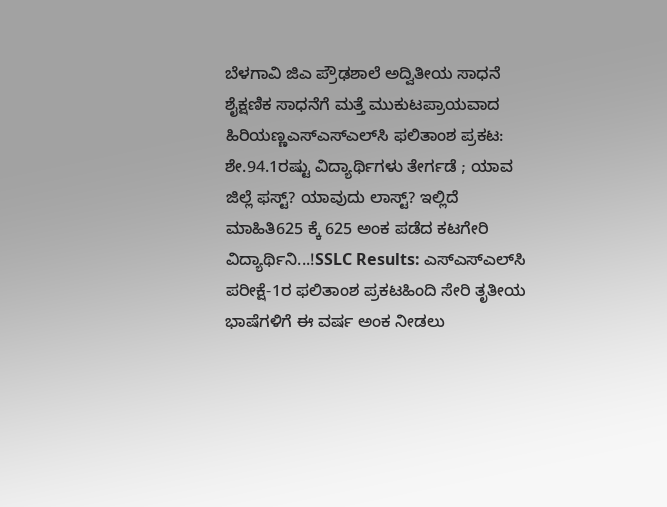ಬೆಳಗಾವಿ ಜಿಎ ಪ್ರೌಢಶಾಲೆ ಅದ್ವಿತೀಯ ಸಾಧನೆ ಶೈಕ್ಷಣಿಕ ಸಾಧನೆಗೆ ಮತ್ತೆ ಮುಕುಟಪ್ರಾಯವಾದ ಹಿರಿಯಣ್ಣಎಸ್‌ಎಸ್‌ಎಲ್‌ಸಿ ಫಲಿತಾಂಶ ಪ್ರಕಟ: ಶೇ.94.1ರಷ್ಟು ವಿದ್ಯಾರ್ಥಿಗಳು ತೇರ್ಗಡೆ ; ಯಾವ ಜಿಲ್ಲೆ ಫಸ್ಟ್? ಯಾವುದು ಲಾಸ್ಟ್? ಇಲ್ಲಿದೆ ಮಾಹಿತಿ625 ಕ್ಕೆ 625 ಅಂಕ ಪಡೆದ ಕಟಗೇರಿ ವಿದ್ಯಾರ್ಥಿನಿ...!SSLC Results: ಎಸ್‌ಎಸ್‌ಎಲ್‌ಸಿ ಪರೀಕ್ಷೆ-1ರ ಫಲಿತಾಂಶ ಪ್ರಕಟಹಿಂದಿ ಸೇರಿ ತೃತೀಯ ಭಾಷೆಗಳಿಗೆ ಈ ವರ್ಷ ಅಂಕ ನೀಡಲು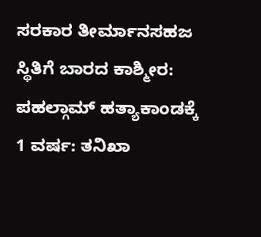ಸರಕಾರ ತೀರ್ಮಾನಸಹಜ ಸ್ಥಿತಿಗೆ ಬಾರದ ಕಾಶ್ಮೀರ: ಪಹಲ್ಗಾಮ್ ಹತ್ಯಾಕಾಂಡಕ್ಕೆ 1 ವರ್ಷ: ತನಿಖಾ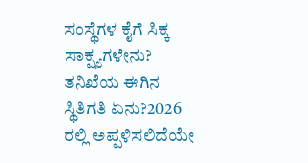ಸಂಸ್ಥೆಗಳ ಕೈಗೆ ಸಿಕ್ಕ ಸಾಕ್ಷ್ಯಗಳೇನು? ತನಿಖೆಯ ಈಗಿನ ಸ್ಥಿತಿಗತಿ ಏನು?2026 ರಲ್ಲಿ ಅಪ್ಪಳಿಸಲಿದೆಯೇ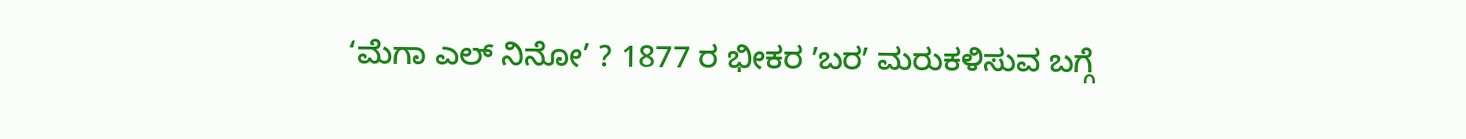‘ಮೆಗಾ ಎಲ್ ನಿನೋ’ ? 1877 ರ ಭೀಕರ ʼಬರʼ ಮರುಕಳಿಸುವ ಬಗ್ಗೆ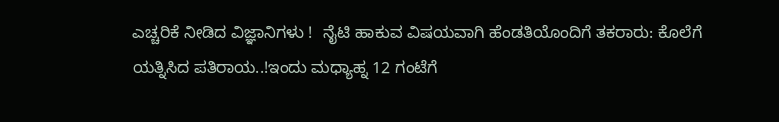ಎಚ್ಚರಿಕೆ ನೀಡಿದ ವಿಜ್ಞಾನಿಗಳು !  ನೈಟಿ ಹಾಕುವ ವಿಷಯವಾಗಿ ಹೆಂಡತಿಯೊಂದಿಗೆ ತಕರಾರು: ಕೊಲೆಗೆ ಯತ್ನಿಸಿದ ಪತಿರಾಯ..!ಇಂದು ಮಧ್ಯಾಹ್ನ 12 ಗಂಟೆಗೆ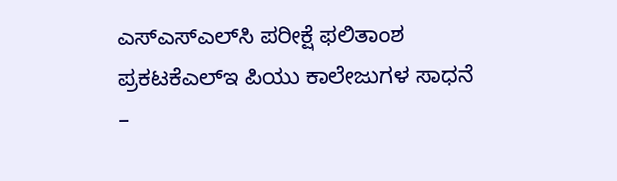ಎಸ್‌ಎಸ್‌ಎಲ್‌ಸಿ ಪರೀಕ್ಷೆ ಫಲಿತಾಂಶ ಪ್ರಕಟಕೆಎಲ್‌ಇ ಪಿಯು ಕಾಲೇಜುಗಳ ಸಾಧನೆ –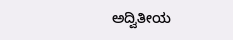ಅದ್ವಿತೀಯ